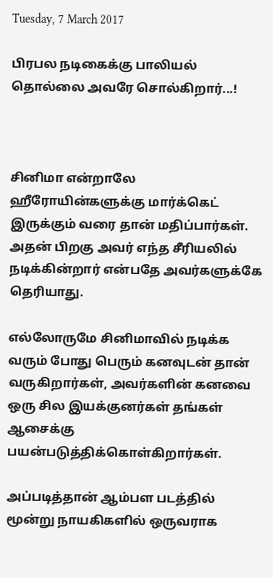Tuesday, 7 March 2017

பிரபல நடிகைக்கு பாலியல் தொல்லை அவரே சொல்கிறார்...!



சினிமா என்றாலே ஹீரோயின்களுக்கு மார்க்கெட் இருக்கும் வரை தான் மதிப்பார்கள். அதன் பிறகு அவர் எந்த சீரியலில் நடிக்கின்றார் என்பதே அவர்களுக்கே தெரியாது.

எல்லோருமே சினிமாவில் நடிக்க வரும் போது பெரும் கனவுடன் தான் வருகிறார்கள், அவர்களின் கனவை ஒரு சில இயக்குனர்கள் தங்கள் ஆசைக்கு பயன்படுத்திக்கொள்கிறார்கள்.

அப்படித்தான் ஆம்பள படத்தில் மூன்று நாயகிகளில் ஒருவராக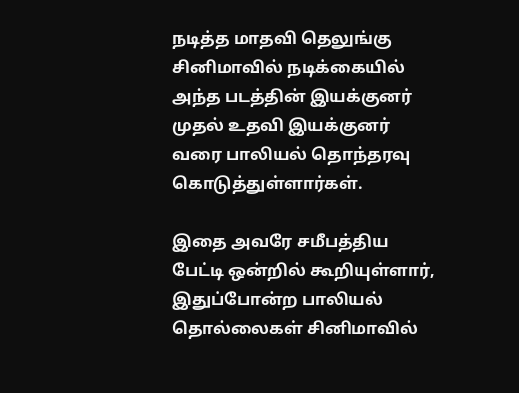நடித்த மாதவி தெலுங்கு சினிமாவில் நடிக்கையில் அந்த படத்தின் இயக்குனர் முதல் உதவி இயக்குனர் வரை பாலியல் தொந்தரவு கொடுத்துள்ளார்கள்.

இதை அவரே சமீபத்திய பேட்டி ஒன்றில் கூறியுள்ளார், இதுப்போன்ற பாலியல் தொல்லைகள் சினிமாவில்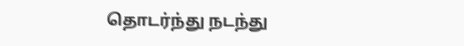தொடர்ந்து நடந்து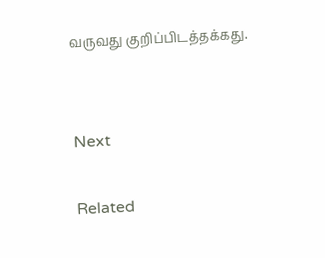வருவது குறிப்பிடத்தக்கது.


Next

Related